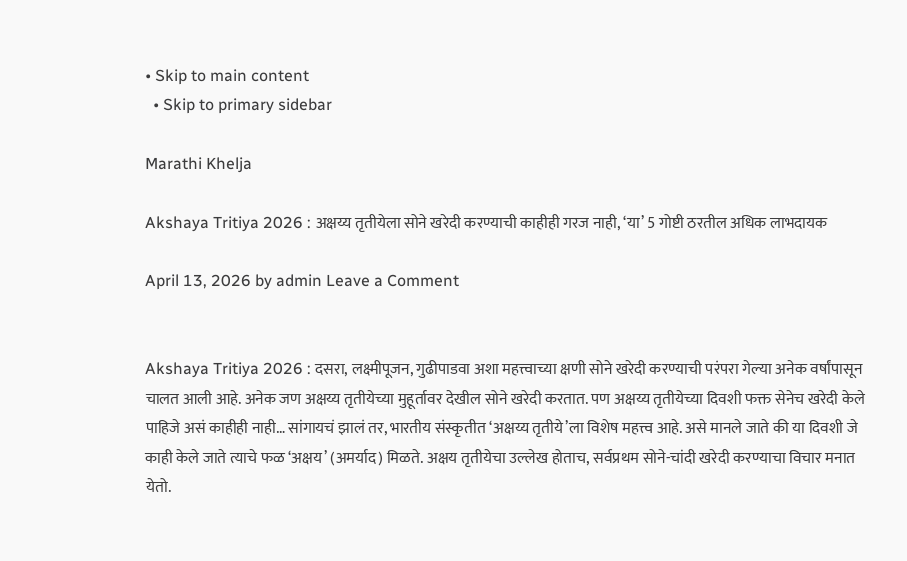• Skip to main content
  • Skip to primary sidebar

Marathi Khelja

Akshaya Tritiya 2026 : अक्षय्य तृतीयेला सोने खरेदी करण्याची काहीही गरज नाही, ‘या’ 5 गोष्टी ठरतील अधिक लाभदायक

April 13, 2026 by admin Leave a Comment


Akshaya Tritiya 2026 : दसरा, लक्ष्मीपूजन, गुढीपाडवा अशा महत्त्वाच्या क्षणी सोने खरेदी करण्याची परंपरा गेल्या अनेक वर्षांपासून चालत आली आहे. अनेक जण अक्षय्य तृतीयेच्या मुहूर्तावर देखील सोने खरेदी करतात. पण अक्षय्य तृतीयेच्या दिवशी फक्त सेनेच खरेदी केले पाहिजे असं काहीही नाही… सांगायचं झालं तर, भारतीय संस्कृतीत ‘अक्षय्य तृतीये’ला विशेष महत्त्व आहे. असे मानले जाते की या दिवशी जे काही केले जाते त्याचे फळ ‘अक्षय’ (अमर्याद) मिळते. अक्षय तृतीयेचा उल्लेख होताच, सर्वप्रथम सोने-चांदी खरेदी करण्याचा विचार मनात येतो.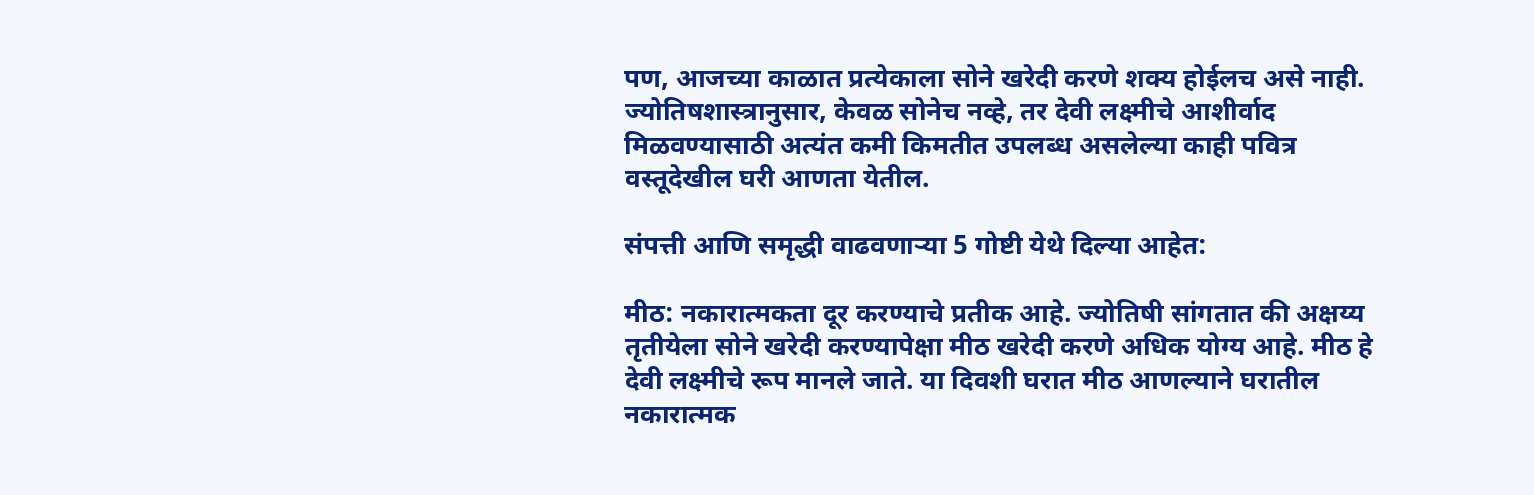पण, आजच्या काळात प्रत्येकाला सोने खरेदी करणे शक्य होईलच असे नाही. ज्योतिषशास्त्रानुसार, केवळ सोनेच नव्हे, तर देवी लक्ष्मीचे आशीर्वाद मिळवण्यासाठी अत्यंत कमी किमतीत उपलब्ध असलेल्या काही पवित्र वस्तूदेखील घरी आणता येतील.

संपत्ती आणि समृद्धी वाढवणाऱ्या 5 गोष्टी येथे दिल्या आहेत:

मीठ: नकारात्मकता दूर करण्याचे प्रतीक आहे. ज्योतिषी सांगतात की अक्षय्य तृतीयेला सोने खरेदी करण्यापेक्षा मीठ खरेदी करणे अधिक योग्य आहे. मीठ हे देवी लक्ष्मीचे रूप मानले जाते. या दिवशी घरात मीठ आणल्याने घरातील नकारात्मक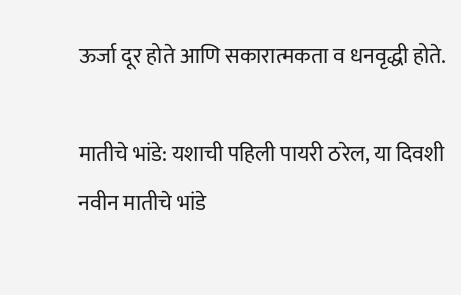ऊर्जा दूर होते आणि सकारात्मकता व धनवृद्धी होते.

मातीचे भांडे: यशाची पहिली पायरी ठरेल, या दिवशी नवीन मातीचे भांडे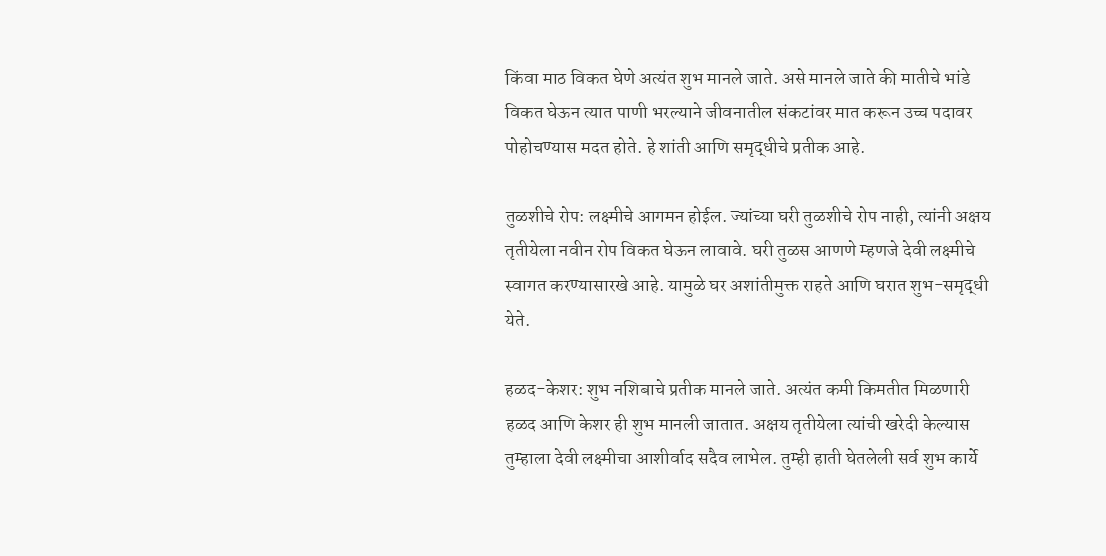किंवा माठ विकत घेणे अत्यंत शुभ मानले जाते. असे मानले जाते की मातीचे भांडे विकत घेऊन त्यात पाणी भरल्याने जीवनातील संकटांवर मात करून उच्च पदावर पोहोचण्यास मदत होते. हे शांती आणि समृद्धीचे प्रतीक आहे.

तुळशीचे रोप: लक्ष्मीचे आगमन होईल. ज्यांच्या घरी तुळशीचे रोप नाही, त्यांनी अक्षय तृतीयेला नवीन रोप विकत घेऊन लावावे. घरी तुळस आणणे म्हणजे देवी लक्ष्मीचे स्वागत करण्यासारखे आहे. यामुळे घर अशांतीमुक्त राहते आणि घरात शुभ-समृद्धी येते.

हळद-केशर: शुभ नशिबाचे प्रतीक मानले जाते. अत्यंत कमी किमतीत मिळणारी हळद आणि केशर ही शुभ मानली जातात. अक्षय तृतीयेला त्यांची खरेदी केल्यास तुम्हाला देवी लक्ष्मीचा आशीर्वाद सदैव लाभेल. तुम्ही हाती घेतलेली सर्व शुभ कार्ये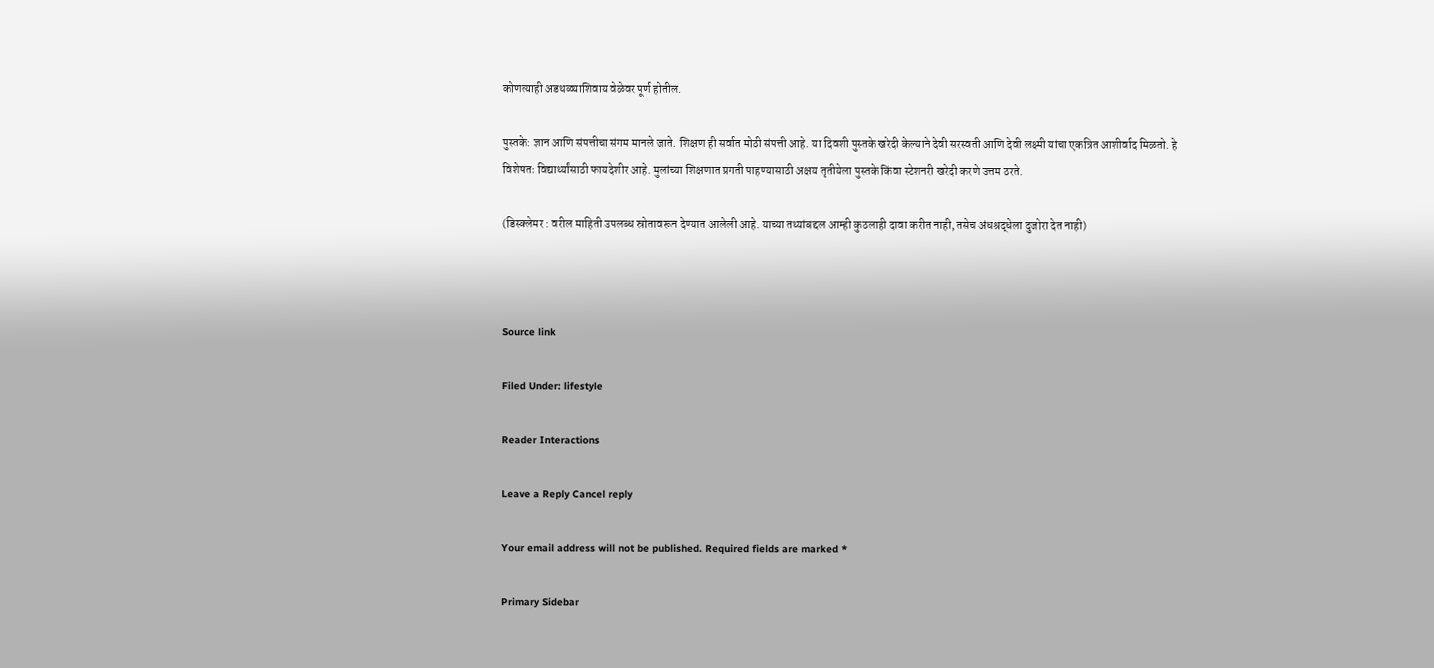कोणत्याही अडथळ्याशिवाय वेळेवर पूर्ण होतील.

पुस्तके: ज्ञान आणि संपत्तीचा संगम मानले जाते. शिक्षण ही सर्वात मोठी संपत्ती आहे. या दिवशी पुस्तके खरेदी केल्याने देवी सरस्वती आणि देवी लक्ष्मी यांचा एकत्रित आशीर्वाद मिळतो. हे विशेषतः विद्यार्थ्यांसाठी फायदेशीर आहे. मुलांच्या शिक्षणात प्रगती पाहण्यासाठी अक्षय तृतीयेला पुस्तके किंवा स्टेशनरी खरेदी करणे उत्तम ठरते.

(डिस्क्लेमर : वरील माहिती उपलब्ध स्रोतावरून देण्यात आलेली आहे. याच्या तथ्यांबद्दल आम्ही कुठलाही दावा करीत नाही, तसेच अंधश्रद्धेला दुजोरा देत नाही)



Source link

Filed Under: lifestyle

Reader Interactions

Leave a Reply Cancel reply

Your email address will not be published. Required fields are marked *

Primary Sidebar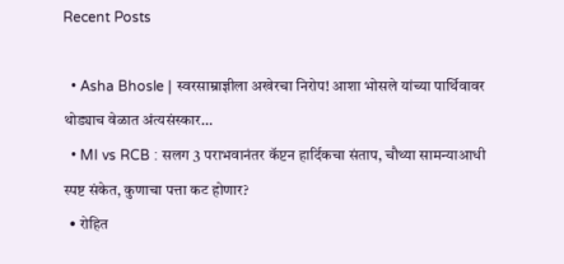Recent Posts

  • Asha Bhosle | स्वरसाम्राज्ञीला अखेरचा निरोप! आशा भोसले यांच्या पार्थिवावर थोड्याच वेळात अंत्यसंस्कार…
  • MI vs RCB : सलग 3 पराभवानंतर कॅप्टन हार्दिकचा संताप, चौथ्या सामन्याआधी स्पष्ट संकेत, कुणाचा पत्ता कट होणार?
  • रोहित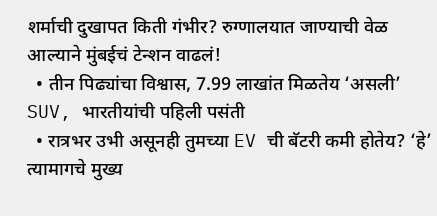शर्माची दुखापत किती गंभीर? रुग्णालयात जाण्याची वेळ आल्याने मुंबईचं टेन्शन वाढलं!
  • तीन पिढ्यांचा विश्वास, 7.99 लाखांत मिळतेय ‘असली’ SUV, भारतीयांची पहिली पसंती
  • रात्रभर उभी असूनही तुमच्या EV ची बॅटरी कमी होतेय? ‘हे’ त्यामागचे मुख्य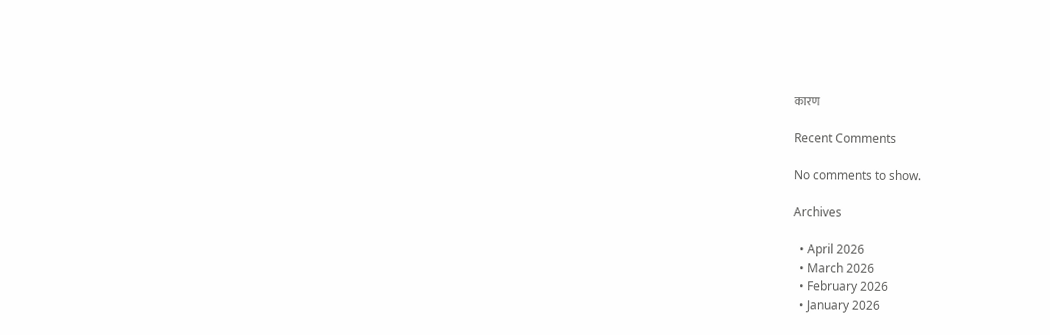कारण

Recent Comments

No comments to show.

Archives

  • April 2026
  • March 2026
  • February 2026
  • January 2026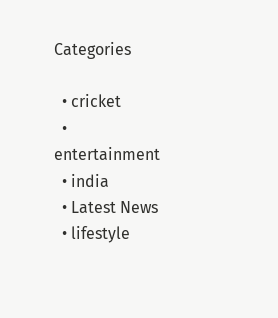Categories

  • cricket
  • entertainment
  • india
  • Latest News
  • lifestyle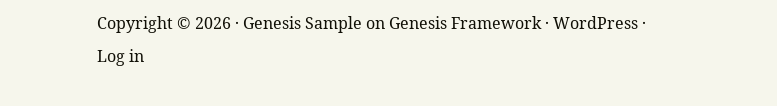Copyright © 2026 · Genesis Sample on Genesis Framework · WordPress · Log in